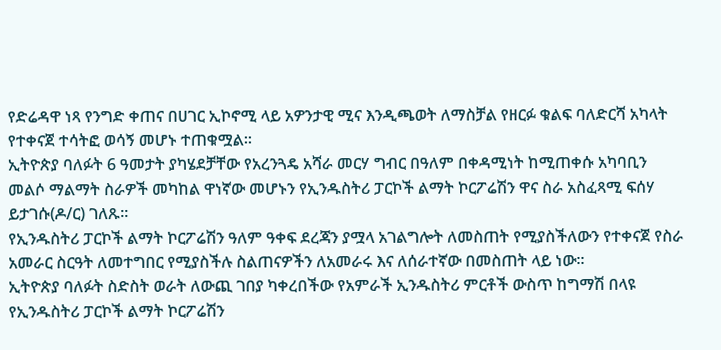የድሬዳዋ ነጻ የንግድ ቀጠና በሀገር ኢኮኖሚ ላይ አዎንታዊ ሚና እንዲጫወት ለማስቻል የዘርፉ ቁልፍ ባለድርሻ አካላት የተቀናጀ ተሳትፎ ወሳኝ መሆኑ ተጠቁሟል፡፡
ኢትዮጵያ ባለፉት 6 ዓመታት ያካሄደቻቸው የአረንጓዴ አሻራ መርሃ ግብር በዓለም በቀዳሚነት ከሚጠቀሱ አካባቢን መልሶ ማልማት ስራዎች መካከል ዋነኛው መሆኑን የኢንዱስትሪ ፓርኮች ልማት ኮርፖሬሽን ዋና ስራ አስፈጻሚ ፍሰሃ ይታገሱ(ዶ/ር) ገለጹ፡፡
የኢንዱስትሪ ፓርኮች ልማት ኮርፖሬሽን ዓለም ዓቀፍ ደረጃን ያሟላ አገልግሎት ለመስጠት የሚያስችለውን የተቀናጀ የስራ አመራር ስርዓት ለመተግበር የሚያስችሉ ስልጠናዎችን ለአመራሩ እና ለሰራተኛው በመስጠት ላይ ነው፡፡
ኢትዮጵያ ባለፉት ስድስት ወራት ለውጪ ገበያ ካቀረበችው የአምራች ኢንዱስትሪ ምርቶች ውስጥ ከግማሽ በላዩ የኢንዱስትሪ ፓርኮች ልማት ኮርፖሬሽን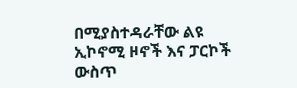በሚያስተዳራቸው ልዩ ኢኮኖሚ ዞኖች እና ፓርኮች ውስጥ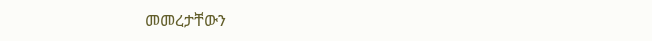መመረታቸውን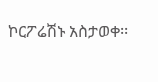ኮርፖሬሽኑ አስታወቀ፡፡